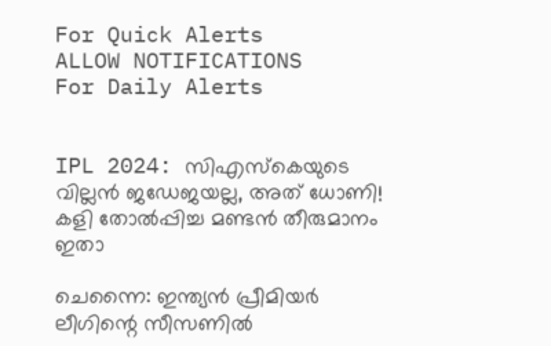For Quick Alerts
ALLOW NOTIFICATIONS
For Daily Alerts


IPL 2024: സിഎസ്‌കെയുടെ വില്ലന്‍ ജഡേജയല്ല, അത് ധോണി! കളി തോല്‍പ്പിച്ച മണ്ടന്‍ തീരുമാനം ഇതാ

ചെന്നൈ: ഇന്ത്യന്‍ പ്രീമിയര്‍ ലീഗിന്റെ സീസണില്‍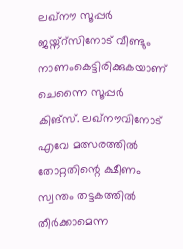ലഖ്‌നൗ സൂപ്പര്‍ ജയ്ന്റ്‌സിനോട് വീണ്ടും നാണംകെട്ടിരിക്കുകയാണ് ചെന്നൈ സൂപ്പര്‍ കിങ്‌സ്. ലഖ്‌നൗവിനോട് എവേ മത്സരത്തില്‍ തോറ്റതിന്റെ ക്ഷീണം സ്വന്തം തട്ടകത്തില്‍ തീര്‍ക്കാമെന്ന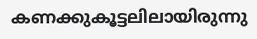കണക്കുകൂട്ടലിലായിരുന്നു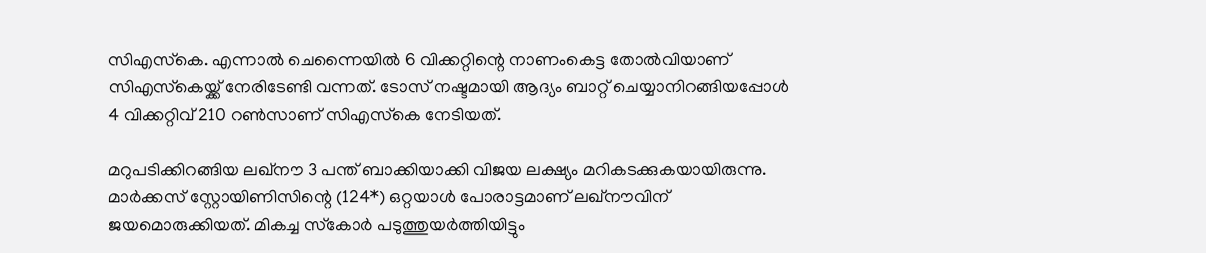സിഎസ്‌കെ. എന്നാല്‍ ചെന്നൈയില്‍ 6 വിക്കറ്റിന്റെ നാണംകെട്ട തോല്‍വിയാണ് സിഎസ്‌കെയ്ക്ക് നേരിടേണ്ടി വന്നത്. ടോസ് നഷ്ടമായി ആദ്യം ബാറ്റ് ചെയ്യാനിറങ്ങിയപ്പോള്‍ 4 വിക്കറ്റിവ് 210 റണ്‍സാണ് സിഎസ്‌കെ നേടിയത്.

മറുപടിക്കിറങ്ങിയ ലഖ്‌നൗ 3 പന്ത് ബാക്കിയാക്കി വിജയ ലക്ഷ്യം മറികടക്കുകയായിരുന്നു. മാര്‍ക്കസ് സ്റ്റോയിണിസിന്റെ (124*) ഒറ്റയാള്‍ പോരാട്ടമാണ് ലഖ്‌നൗവിന് ജയമൊരുക്കിയത്. മികച്ച സ്‌കോര്‍ പടുത്തുയര്‍ത്തിയിട്ടും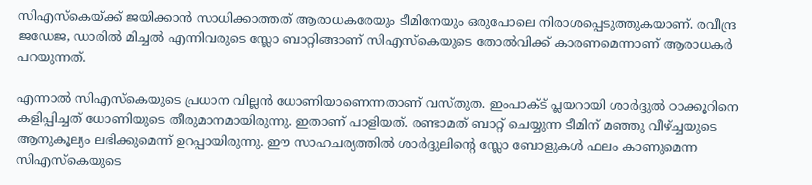സിഎസ്‌കെയ്ക്ക് ജയിക്കാന്‍ സാധിക്കാത്തത് ആരാധകരേയും ടീമിനേയും ഒരുപോലെ നിരാശപ്പെടുത്തുകയാണ്. രവീന്ദ്ര ജഡേജ, ഡാരില്‍ മിച്ചല്‍ എന്നിവരുടെ സ്ലോ ബാറ്റിങ്ങാണ് സിഎസ്‌കെയുടെ തോല്‍വിക്ക് കാരണമെന്നാണ് ആരാധകര്‍ പറയുന്നത്.

എന്നാല്‍ സിഎസ്‌കെയുടെ പ്രധാന വില്ലന്‍ ധോണിയാണെന്നതാണ് വസ്തുത. ഇംപാക്ട് പ്ലയറായി ശാര്‍ദ്ദുല്‍ ഠാക്കൂറിനെ കളിപ്പിച്ചത് ധോണിയുടെ തീരുമാനമായിരുന്നു. ഇതാണ് പാളിയത്. രണ്ടാമത് ബാറ്റ് ചെയ്യുന്ന ടീമിന് മഞ്ഞു വീഴ്ച്ചയുടെ ആനുകൂല്യം ലഭിക്കുമെന്ന് ഉറപ്പായിരുന്നു. ഈ സാഹചര്യത്തില്‍ ശാര്‍ദ്ദുലിന്റെ സ്ലോ ബോളുകള്‍ ഫലം കാണുമെന്ന സിഎസ്‌കെയുടെ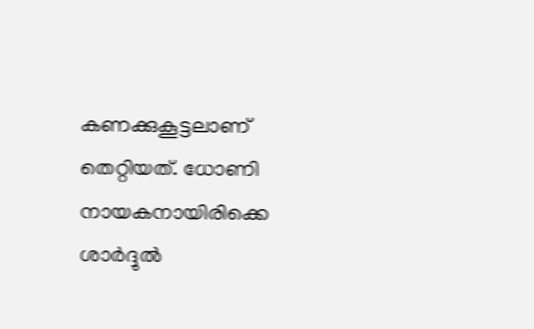കണക്കുകൂട്ടലാണ് തെറ്റിയത്. ധോണി നായകനായിരിക്കെ ശാര്‍ദ്ദുല്‍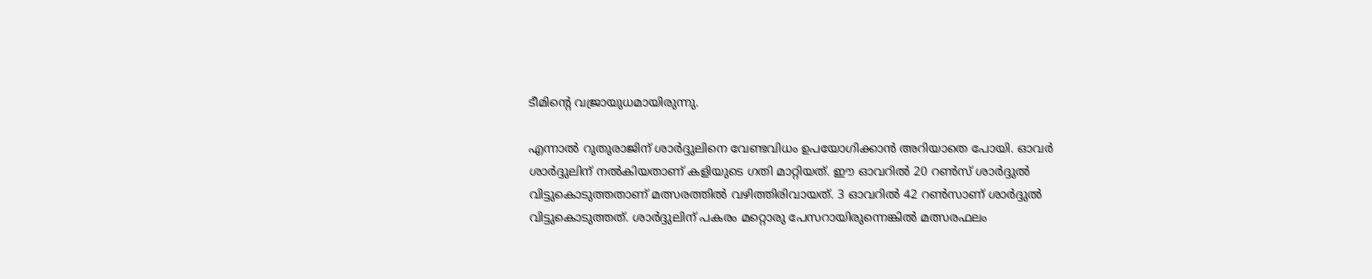ടീമിന്റെ വജ്രായുധമായിരുന്നു.

എന്നാല്‍ റുതുരാജിന് ശാര്‍ദ്ദുലിനെ വേണ്ടവിധം ഉപയോഗിക്കാന്‍ അറിയാതെ പോയി. ഓവര്‍ ശാര്‍ദ്ദുലിന് നല്‍കിയതാണ് കളിയുടെ ഗതി മാറ്റിയത്. ഈ ഓവറില്‍ 20 റണ്‍സ് ശാര്‍ദ്ദുല്‍ വിട്ടുകൊടുത്തതാണ് മത്സരത്തില്‍ വഴിത്തിരിവായത്. 3 ഓവറില്‍ 42 റണ്‍സാണ് ശാര്‍ദ്ദുല്‍ വിട്ടുകൊടുത്തത്. ശാര്‍ദ്ദുലിന് പകരം മറ്റൊരു പേസറായിരുന്നെങ്കില്‍ മത്സരഫലം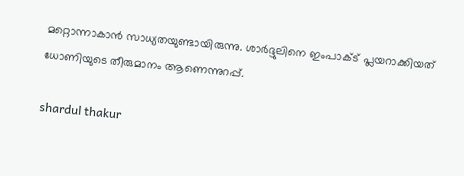മറ്റൊന്നാകാന്‍ സാധ്യതയുണ്ടായിരുന്നു. ശാര്‍ദ്ദുലിനെ ഇംപാക്ട് പ്ലയറാക്കിയത് ധോണിയുടെ തീരുമാനം ആണെന്നുറപ്പ്.

shardul thakur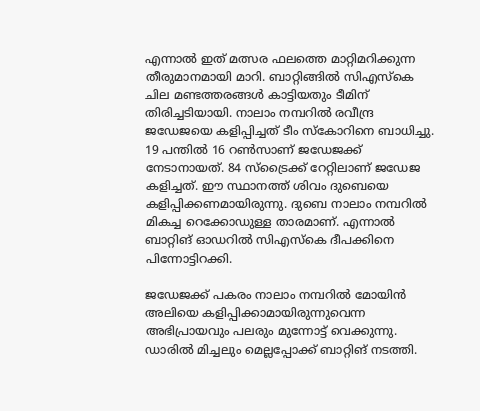എന്നാല്‍ ഇത് മത്സര ഫലത്തെ മാറ്റിമറിക്കുന്ന തീരുമാനമായി മാറി. ബാറ്റിങ്ങില്‍ സിഎസ്‌കെ ചില മണ്ടത്തരങ്ങള്‍ കാട്ടിയതും ടീമിന് തിരിച്ചടിയായി. നാലാം നമ്പറില്‍ രവീന്ദ്ര ജഡേജയെ കളിപ്പിച്ചത് ടീം സ്‌കോറിനെ ബാധിച്ചു. 19 പന്തില്‍ 16 റണ്‍സാണ് ജഡേജക്ക് നേടാനായത്. 84 സ്‌ട്രൈക്ക് റേറ്റിലാണ് ജഡേജ കളിച്ചത്. ഈ സ്ഥാനത്ത് ശിവം ദുബെയെ കളിപ്പിക്കണമായിരുന്നു. ദുബെ നാലാം നമ്പറില്‍ മികച്ച റെക്കോഡുള്ള താരമാണ്. എന്നാല്‍ ബാറ്റിങ് ഓഡറില്‍ സിഎസ്‌കെ ദീപക്കിനെ പിന്നോട്ടിറക്കി.

ജഡേജക്ക് പകരം നാലാം നമ്പറില്‍ മോയിന്‍ അലിയെ കളിപ്പിക്കാമായിരുന്നുവെന്ന അഭിപ്രായവും പലരും മുന്നോട്ട് വെക്കുന്നു. ഡാരില്‍ മിച്ചലും മെല്ലപ്പോക്ക് ബാറ്റിങ് നടത്തി.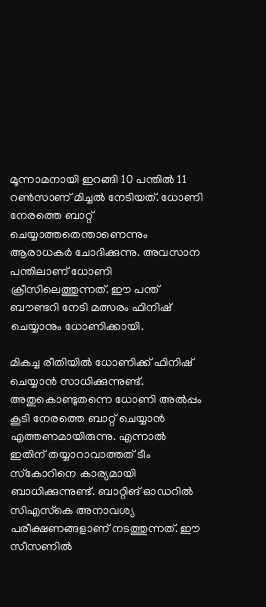മൂന്നാമനായി ഇറങ്ങി 10 പന്തില്‍ 11 റണ്‍സാണ് മിച്ചല്‍ നേടിയത്. ധോണി നേരത്തെ ബാറ്റ് ചെയ്യാത്തതെന്താണെന്നും ആരാധകര്‍ ചോദിക്കുന്നു. അവസാന പന്തിലാണ് ധോണി ക്രീസിലെത്തുന്നത്. ഈ പന്ത് ബൗണ്ടറി നേടി മത്സരം ഫിനിഷ് ചെയ്യാനും ധോണിക്കായി.

മികച്ച രീതിയില്‍ ധോണിക്ക് ഫിനിഷ് ചെയ്യാന്‍ സാധിക്കുന്നുണ്ട്. അതുകൊണ്ടുതന്നെ ധോണി അല്‍പ്പം കൂടി നേരത്തെ ബാറ്റ് ചെയ്യാന്‍ എത്തണമായിരുന്നു. എന്നാല്‍ ഇതിന് തയ്യാറാവാത്തത് ടീം സ്‌കോറിനെ കാര്യമായി ബാധിക്കുന്നുണ്ട്. ബാറ്റിങ് ഓഡറില്‍ സിഎസ്‌കെ അനാവശ്യ പരീക്ഷണങ്ങളാണ് നടത്തുന്നത്. ഈ സീസണില്‍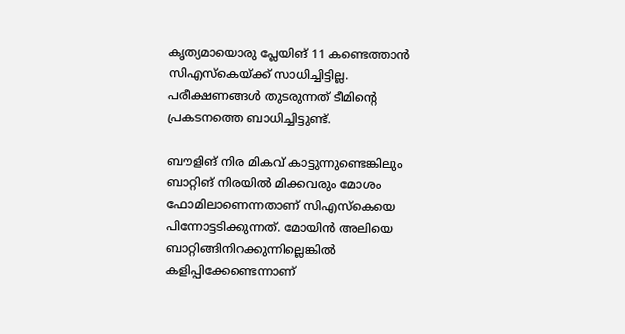കൃത്യമായൊരു പ്ലേയിങ് 11 കണ്ടെത്താന്‍ സിഎസ്‌കെയ്ക്ക് സാധിച്ചിട്ടില്ല. പരീക്ഷണങ്ങള്‍ തുടരുന്നത് ടീമിന്റെ പ്രകടനത്തെ ബാധിച്ചിട്ടുണ്ട്.

ബൗളിങ് നിര മികവ് കാട്ടുന്നുണ്ടെങ്കിലും ബാറ്റിങ് നിരയില്‍ മിക്കവരും മോശം ഫോമിലാണെന്നതാണ് സിഎസ്‌കെയെ പിന്നോട്ടടിക്കുന്നത്. മോയിന്‍ അലിയെ ബാറ്റിങ്ങിനിറക്കുന്നില്ലെങ്കില്‍ കളിപ്പിക്കേണ്ടെന്നാണ്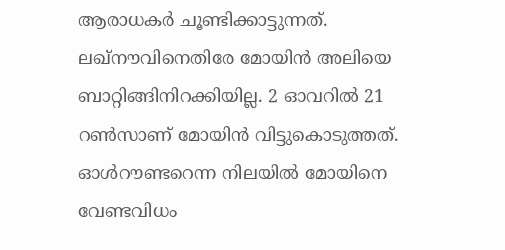ആരാധകര്‍ ചൂണ്ടിക്കാട്ടുന്നത്. ലഖ്‌നൗവിനെതിരേ മോയിന്‍ അലിയെ ബാറ്റിങ്ങിനിറക്കിയില്ല. 2 ഓവറില്‍ 21 റണ്‍സാണ് മോയിന്‍ വിട്ടുകൊടുത്തത്. ഓള്‍റൗണ്ടറെന്ന നിലയില്‍ മോയിനെ വേണ്ടവിധം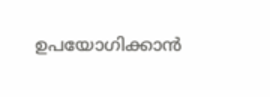ഉപയോഗിക്കാന്‍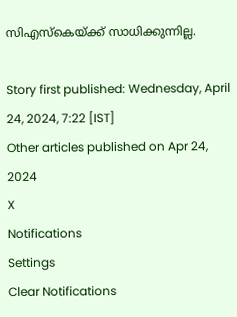സിഎസ്‌കെയ്ക്ക് സാധിക്കുന്നില്ല.

Story first published: Wednesday, April 24, 2024, 7:22 [IST]
Other articles published on Apr 24, 2024
X
Notifications
Settings
Clear Notifications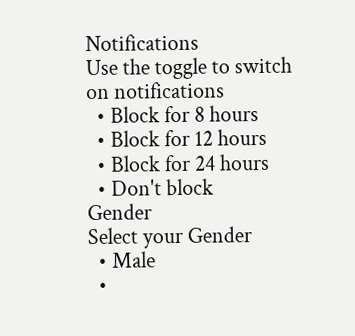Notifications
Use the toggle to switch on notifications
  • Block for 8 hours
  • Block for 12 hours
  • Block for 24 hours
  • Don't block
Gender
Select your Gender
  • Male
  •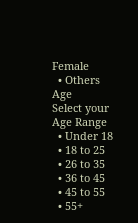Female
  • Others
Age
Select your Age Range
  • Under 18
  • 18 to 25
  • 26 to 35
  • 36 to 45
  • 45 to 55
  • 55+